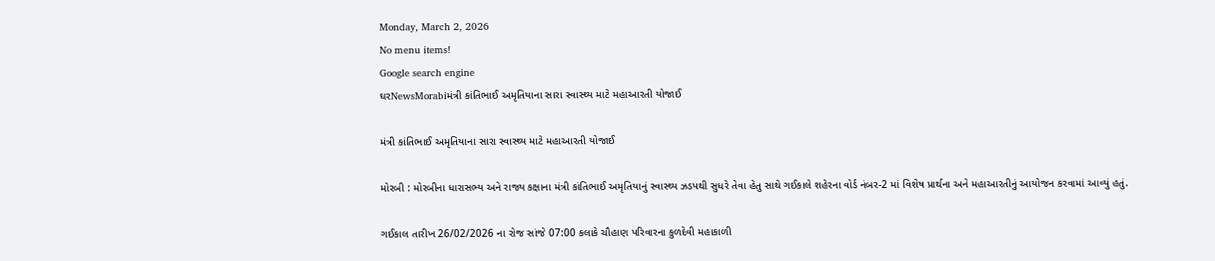Monday, March 2, 2026
No menu items!
Google search engine
ઘરNewsMorabiમંત્રી કાંતિભાઈ અમૃતિયાના સારા સ્વાસ્થ્ય માટે મહાઆરતી યોજાઈ

મંત્રી કાંતિભાઈ અમૃતિયાના સારા સ્વાસ્થ્ય માટે મહાઆરતી યોજાઈ

મોરબી : મોરબીના ધારાસભ્ય અને રાજ્ય કક્ષાના મંત્રી કાંતિભાઈ અમૃતિયાનું સ્વાસ્થ્ય ઝડપથી સુધરે તેવા હેતુ સાથે ગઈકાલે શહેરના વોર્ડ નંબર-2 માં વિશેષ પ્રાર્થના અને મહાઆરતીનું આયોજન કરવામાં આવ્યું હતું.

ગઈકાલ તારીખ 26/02/2026 ના રોજ સાંજે 07:00 કલાકે ચૌહાણ પરિવારના કુળદેવી મહાકાળી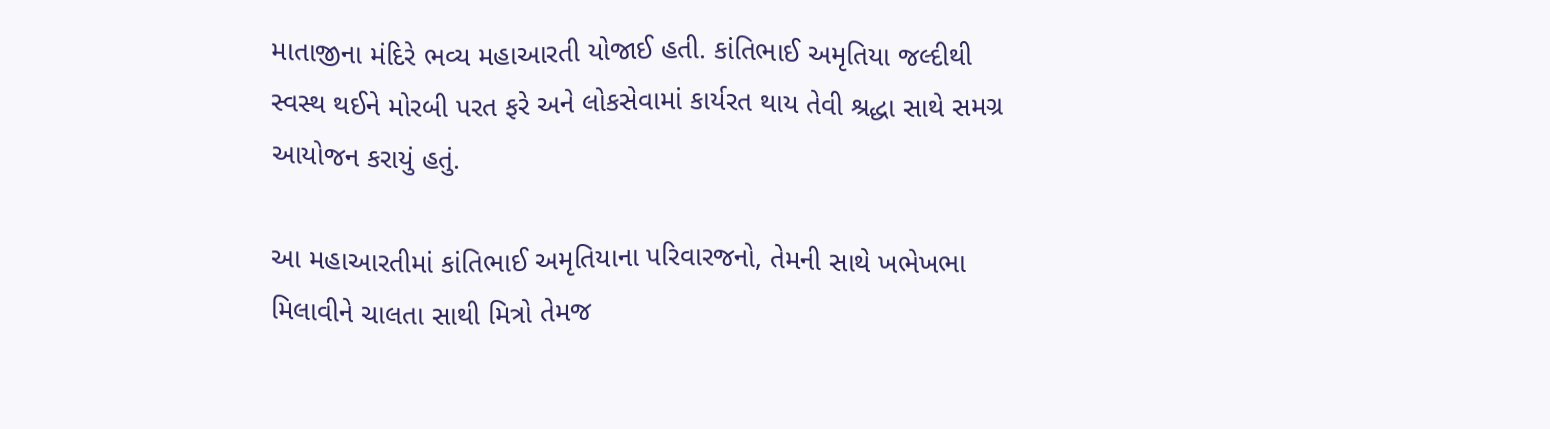માતાજીના મંદિરે ભવ્ય મહાઆરતી યોજાઈ હતી. કાંતિભાઈ અમૃતિયા જલ્દીથી સ્વસ્થ થઈને મોરબી પરત ફરે અને લોકસેવામાં કાર્યરત થાય તેવી શ્રદ્ધા સાથે સમગ્ર આયોજન કરાયું હતું.

આ મહાઆરતીમાં કાંતિભાઈ અમૃતિયાના પરિવારજનો, તેમની સાથે ખભેખભા મિલાવીને ચાલતા સાથી મિત્રો તેમજ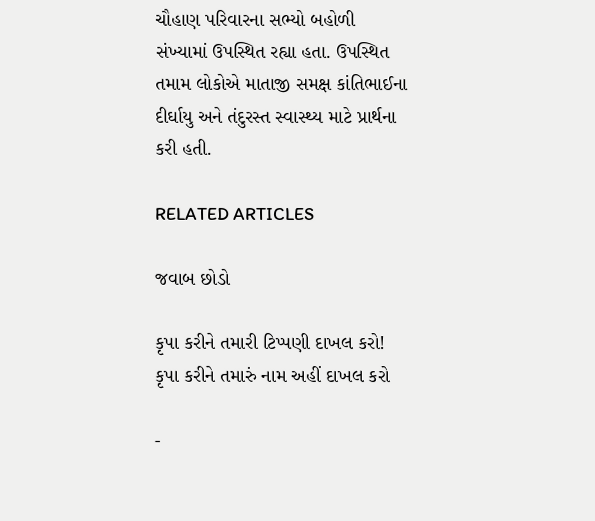ચૌહાણ પરિવારના સભ્યો બહોળી સંખ્યામાં ઉપસ્થિત રહ્યા હતા. ઉપસ્થિત તમામ લોકોએ માતાજી સમક્ષ કાંતિભાઈના દીર્ઘાયુ અને તંદુરસ્ત સ્વાસ્થ્ય માટે પ્રાર્થના કરી હતી.

RELATED ARTICLES

જવાબ છોડો

કૃપા કરીને તમારી ટિપ્પણી દાખલ કરો!
કૃપા કરીને તમારું નામ અહીં દાખલ કરો

-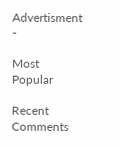Advertisment -

Most Popular

Recent Comments